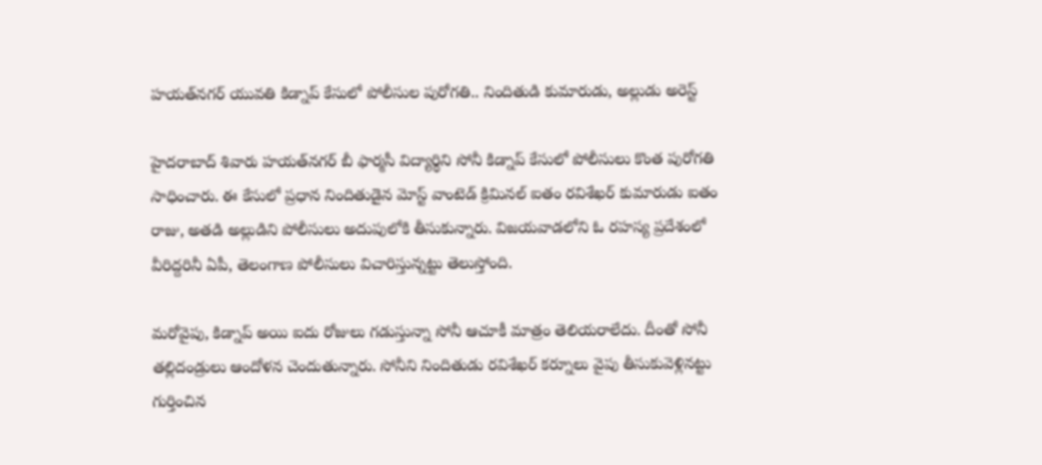హయత్‌నగర్ యువతి కిడ్నాప్ కేసులో పోలీసుల పురోగతి.. నిందితుడి కుమారుడు, అల్లుడు అరెస్ట్

హైదరాబాద్ శివారు హయత్‌నగర్ బీ ఫార్మసీ విద్యార్థిని సోనీ కిడ్నాప్ కేసులో పోలీసులు కొంత పురోగతి సాధించారు. ఈ కేసులో ప్రధాన నిందితుడైన మోస్ట్ వాంటెడ్ క్రిమినల్ ఐతం రవిశేఖర్ కుమారుడు ఐతం రాజు, అతడి అల్లుడిని పోలీసులు అదుపులోకి తీసుకున్నారు. విజయవాడలోని ఓ రహస్య ప్రదేశంలో వీరిద్దరినీ ఏపీ, తెలంగాణ పోలీసులు విచారిస్తున్నట్టు తెలుస్తోంది.

మరోవైపు, కిడ్నాప్ అయి ఐదు రోజులు గడుస్తున్నా సోనీ ఆచూకీ మాత్రం తెలియరాలేదు. దీంతో సోనీ తల్లిదండ్రులు ఆందోళన చెందుతున్నారు. సోనీని నిందితుడు రవిశేఖర్ కర్నూలు వైపు తీసుకువెళ్లినట్టు గుర్తించిన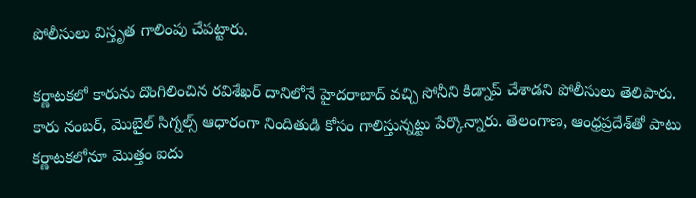పోలీసులు విస్తృత గాలింపు చేపట్టారు.

కర్ణాటకలో కారును దొంగిలించిన రవిశేఖర్ దానిలోనే హైదరాబాద్ వచ్చి సోనీని కిడ్నాప్‌ చేశాడని పోలీసులు తెలిపారు. కారు నంబర్, మొబైల్ సిగ్నల్స్ ఆధారంగా నిందితుడి కోసం గాలిస్తున్నట్టు పేర్కొన్నారు. తెలంగాణ, ఆంధ్రప్రదేశ్‌తో పాటు కర్ణాటకలోనూ మొత్తం ఐదు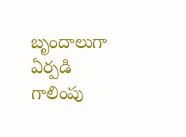బృందాలుగా ఏర్పడి గాలింపు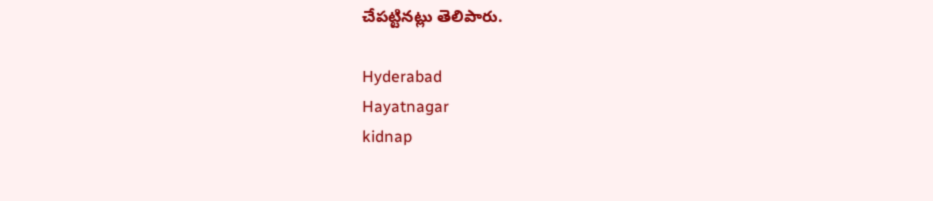చేపట్టినట్లు తెలిపారు.

Hyderabad
Hayatnagar
kidnap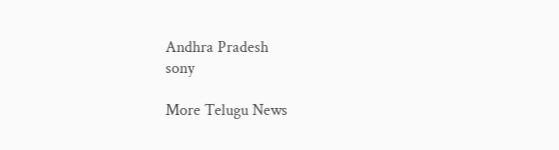Andhra Pradesh
sony

More Telugu News